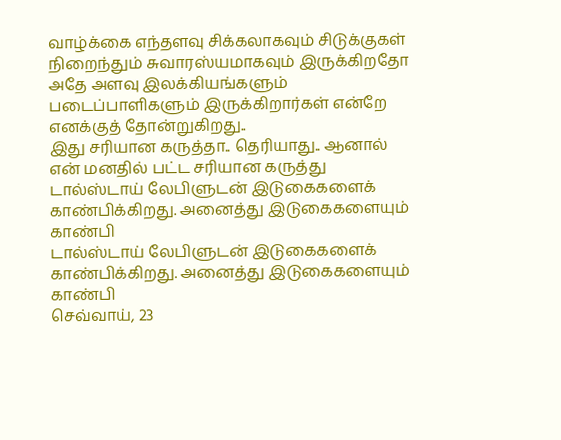வாழ்க்கை எந்தளவு சிக்கலாகவும் சிடுக்குகள் நிறைந்தும் சுவாரஸ்யமாகவும் இருக்கிறதோ அதே அளவு இலக்கியங்களும் படைப்பாளிகளும் இருக்கிறார்கள் என்றே எனக்குத் தோன்றுகிறது..
இது சரியான கருத்தா.. தெரியாது.. ஆனால் என் மனதில் பட்ட சரியான கருத்து
டால்ஸ்டாய் லேபிளுடன் இடுகைகளைக் காண்பிக்கிறது. அனைத்து இடுகைகளையும் காண்பி
டால்ஸ்டாய் லேபிளுடன் இடுகைகளைக் காண்பிக்கிறது. அனைத்து இடுகைகளையும் காண்பி
செவ்வாய், 23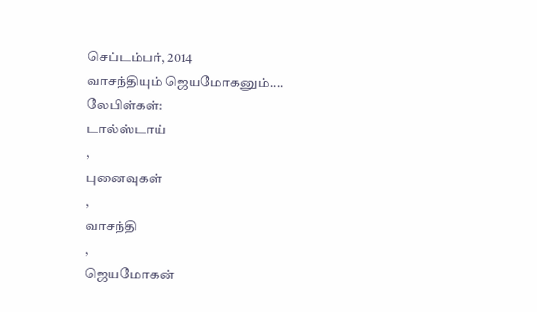செப்டம்பர், 2014
வாசந்தியும் ஜெயமோகனும்....
லேபிள்கள்:
டால்ஸ்டாய்
,
புனைவுகள்
,
வாசந்தி
,
ஜெயமோகன்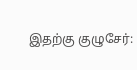இதற்கு குழுசேர்: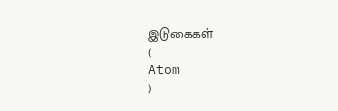இடுகைகள்
(
Atom
)